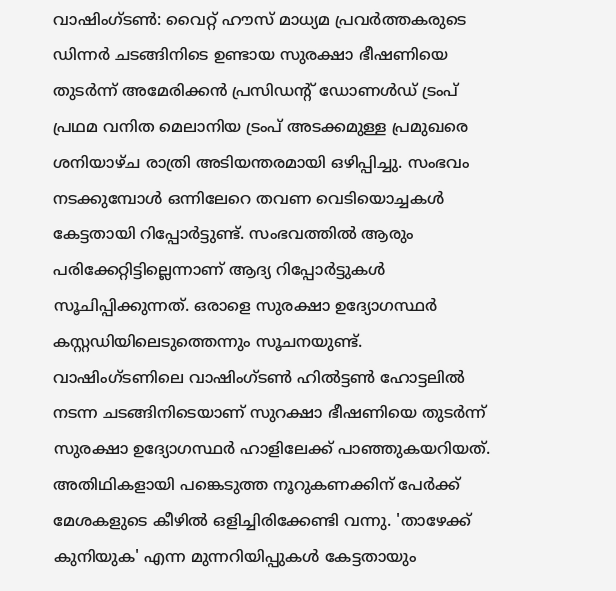വാഷിംഗ്ടൺ: വൈറ്റ് ഹൗസ് മാധ്യമ പ്രവർത്തകരുടെ ഡിന്നർ ചടങ്ങിനിടെ ഉണ്ടായ സുരക്ഷാ ഭീഷണിയെ തുടർന്ന് അമേരിക്കൻ പ്രസിഡന്റ് ഡോണൾഡ് ട്രംപ് പ്രഥമ വനിത മെലാനിയ ട്രംപ് അടക്കമുള്ള പ്രമുഖരെ ശനിയാഴ്ച രാത്രി അടിയന്തരമായി ഒഴിപ്പിച്ചു. സംഭവം നടക്കുമ്പോൾ ഒന്നിലേറെ തവണ വെടിയൊച്ചകൾ കേട്ടതായി റിപ്പോർട്ടുണ്ട്. സംഭവത്തിൽ ആരും പരിക്കേറ്റിട്ടില്ലെന്നാണ് ആദ്യ റിപ്പോർട്ടുകൾ സൂചിപ്പിക്കുന്നത്. ഒരാളെ സുരക്ഷാ ഉദ്യോഗസ്ഥർ കസ്റ്റഡിയിലെടുത്തെന്നും സൂചനയുണ്ട്.
വാഷിംഗ്ടണിലെ വാഷിംഗ്ടൺ ഹിൽട്ടൺ ഹോട്ടലിൽ നടന്ന ചടങ്ങിനിടെയാണ് സുറക്ഷാ ഭീഷണിയെ തുടർന്ന് സുരക്ഷാ ഉദ്യോഗസ്ഥർ ഹാളിലേക്ക് പാഞ്ഞുകയറിയത്. അതിഥികളായി പങ്കെടുത്ത നൂറുകണക്കിന് പേർക്ക് മേശകളുടെ കീഴിൽ ഒളിച്ചിരിക്കേണ്ടി വന്നു. 'താഴേക്ക് കുനിയുക' എന്ന മുന്നറിയിപ്പുകൾ കേട്ടതായും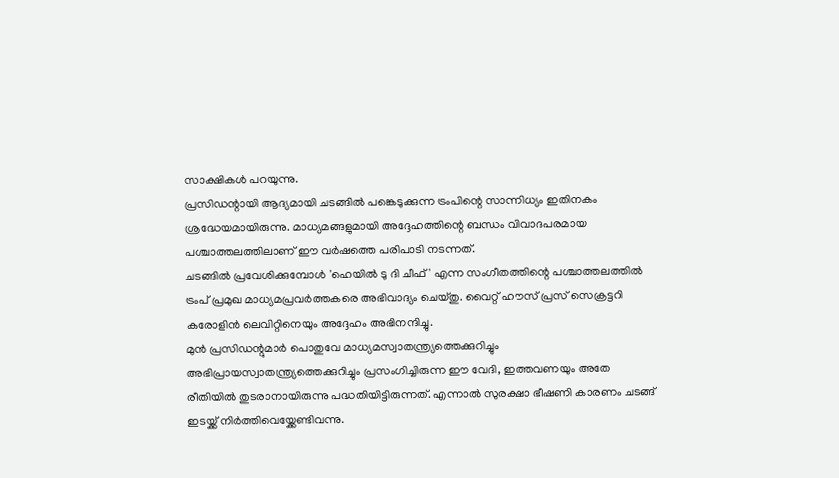സാക്ഷികൾ പറയുന്നു.
പ്രസിഡന്റായി ആദ്യമായി ചടങ്ങിൽ പങ്കെടുക്കുന്ന ട്രംപിന്റെ സാന്നിധ്യം ഇതിനകം ശ്രദ്ധേയമായിരുന്നു. മാധ്യമങ്ങളുമായി അദ്ദേഹത്തിന്റെ ബന്ധം വിവാദപരമായ പശ്ചാത്തലത്തിലാണ് ഈ വർഷത്തെ പരിപാടി നടന്നത്.
ചടങ്ങിൽ പ്രവേശിക്കുമ്പോൾ 'ഹെയിൽ ടു ദി ചീഫ്' എന്ന സംഗീതത്തിന്റെ പശ്ചാത്തലത്തിൽ ട്രംപ് പ്രമുഖ മാധ്യമപ്രവർത്തകരെ അഭിവാദ്യം ചെയ്തു. വൈറ്റ് ഹൗസ് പ്രസ് സെക്രട്ടറി കരോളിൻ ലെവിറ്റിനെയും അദ്ദേഹം അഭിനന്ദിച്ചു.
മുൻ പ്രസിഡന്റുമാർ പൊതുവേ മാധ്യമസ്വാതന്ത്ര്യത്തെക്കുറിച്ചും അഭിപ്രായസ്വാതന്ത്ര്യത്തെക്കുറിച്ചും പ്രസംഗിച്ചിരുന്ന ഈ വേദി, ഇത്തവണയും അതേ രീതിയിൽ തുടരാനായിരുന്നു പദ്ധതിയിട്ടിരുന്നത്. എന്നാൽ സുരക്ഷാ ഭീഷണി കാരണം ചടങ്ങ് ഇടയ്ക്ക് നിർത്തിവെയ്ക്കേണ്ടിവന്നു.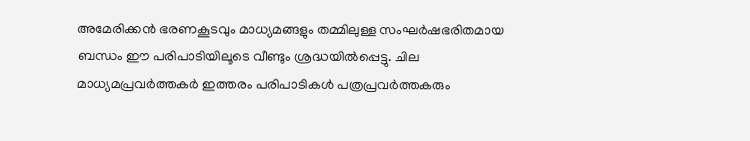അമേരിക്കൻ ഭരണകൂടവും മാധ്യമങ്ങളും തമ്മിലുള്ള സംഘർഷഭരിതമായ ബന്ധം ഈ പരിപാടിയിലൂടെ വീണ്ടും ശ്രദ്ധയിൽപ്പെട്ടു. ചില മാധ്യമപ്രവർത്തകർ ഇത്തരം പരിപാടികൾ പത്രപ്രവർത്തകരും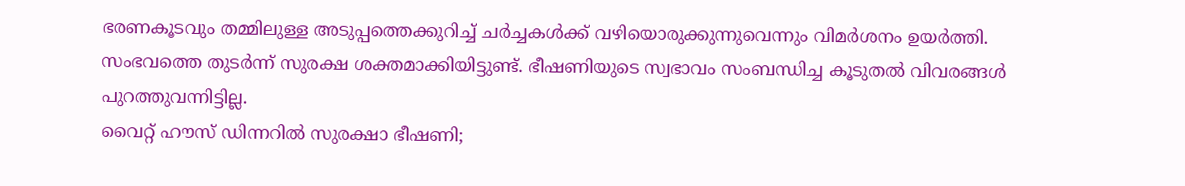ഭരണകൂടവും തമ്മിലുള്ള അടുപ്പത്തെക്കുറിച്ച് ചർച്ചകൾക്ക് വഴിയൊരുക്കുന്നുവെന്നും വിമർശനം ഉയർത്തി.
സംഭവത്തെ തുടർന്ന് സുരക്ഷ ശക്തമാക്കിയിട്ടുണ്ട്. ഭീഷണിയുടെ സ്വഭാവം സംബന്ധിച്ച കൂടുതൽ വിവരങ്ങൾ പുറത്തുവന്നിട്ടില്ല.
വൈറ്റ് ഹൗസ് ഡിന്നറിൽ സുരക്ഷാ ഭീഷണി;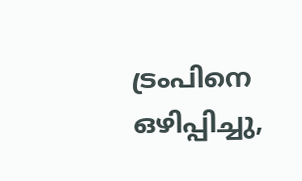ട്രംപിനെ ഒഴിപ്പിച്ചു,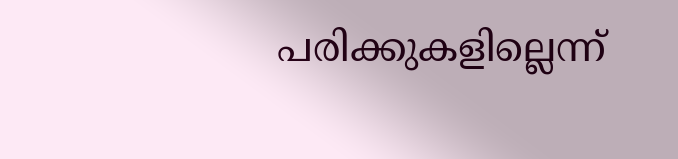പരിക്കുകളില്ലെന്ന്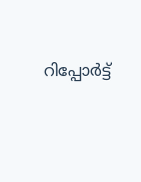റിപ്പോർട്ട്